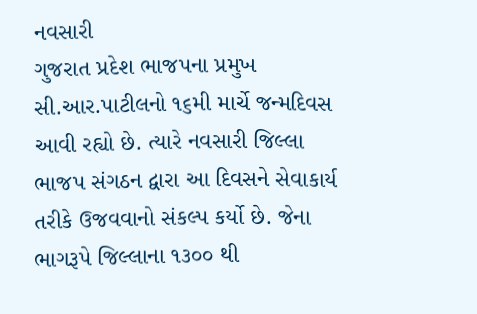નવસારી
ગુજરાત પ્રદેશ ભાજપના પ્રમુખ સી.આર.પાટીલનો ૧૬મી માર્ચે જન્મદિવસ આવી રહ્યો છે. ત્યારે નવસારી જિલ્લા ભાજપ સંગઠન દ્વારા આ દિવસને સેવાકાર્ય તરીકે ઉજવવાનો સંકલ્પ કર્યો છે. જેના ભાગરૂપે જિલ્લાના ૧૩૦૦ થી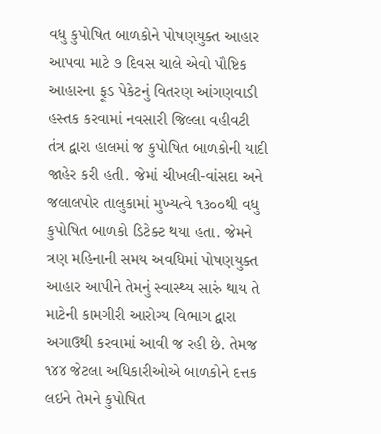વધુ કુપોષિત બાળકોને પોષણયુક્ત આહાર આપવા માટે ૭ દિવસ ચાલે એવો પૌષ્ટિક આહારના ફૂડ પેકેટનું વિતરણ આંગણવાડી હસ્તક કરવામાં નવસારી જિલ્લા વહીવટી તંત્ર દ્વારા હાલમાં જ કુપોષિત બાળકોની યાદી જાહેર કરી હતી. જેમાં ચીખલી-વાંસદા અને જલાલપોર તાલુકામાં મુખ્યત્વે ૧૩૦૦થી વધુ કુપોષિત બાળકો ડિટેક્ટ થયા હતા. જેમને ત્રણ મહિનાની સમય અવધિમાં પોષણયુક્ત આહાર આપીને તેમનું સ્વાસ્થ્ય સારું થાય તે માટેની કામગીરી આરોગ્ય વિભાગ દ્વારા અગાઉથી કરવામાં આવી જ રહી છે. તેમજ ૧૪૪ જેટલા અધિકારીઓએ બાળકોને દત્તક લઇને તેમને કુપોષિત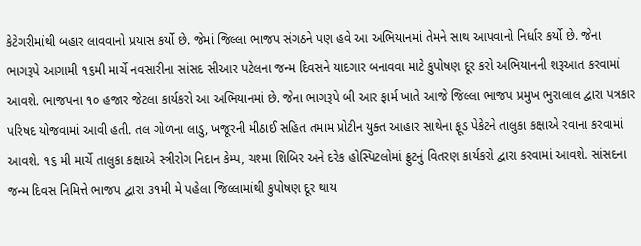કેટેગરીમાંથી બહાર લાવવાનો પ્રયાસ કર્યો છે. જેમાં જિલ્લા ભાજપ સંગઠને પણ હવે આ અભિયાનમાં તેમને સાથ આપવાનો નિર્ધાર કર્યો છે. જેના ભાગરૂપે આગામી ૧૬મી માર્ચે નવસારીના સાંસદ સીઆર પટેલના જન્મ દિવસને યાદગાર બનાવવા માટે કુપોષણ દૂર કરો અભિયાનની શરૂઆત કરવામાં આવશે. ભાજપના ૧૦ હજાર જેટલા કાર્યકરો આ અભિયાનમાં છે. જેના ભાગરૂપે બી આર ફાર્મ ખાતે આજે જિલ્લા ભાજપ પ્રમુખ ભુરાલાલ દ્વારા પત્રકાર પરિષદ યોજવામાં આવી હતી. તલ ગોળના લાડુ, ખજૂરની મીઠાઈ સહિત તમામ પ્રોટીન યુક્ત આહાર સાથેના ફૂડ પેકેટને તાલુકા કક્ષાએ રવાના કરવામાં આવશે. ૧૬ મી માર્ચે તાલુકા કક્ષાએ સ્ત્રીરોગ નિદાન કેમ્પ, ચશ્મા શિબિર અને દરેક હોસ્પિટલોમાં ફ્રુટનું વિતરણ કાર્યકરો દ્વારા કરવામાં આવશે. સાંસદના જન્મ દિવસ નિમિત્તે ભાજપ દ્વારા ૩૧મી મે પહેલા જિલ્લામાંથી કુપોષણ દૂર થાય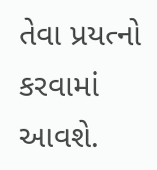તેવા પ્રયત્નો કરવામાં આવશે.